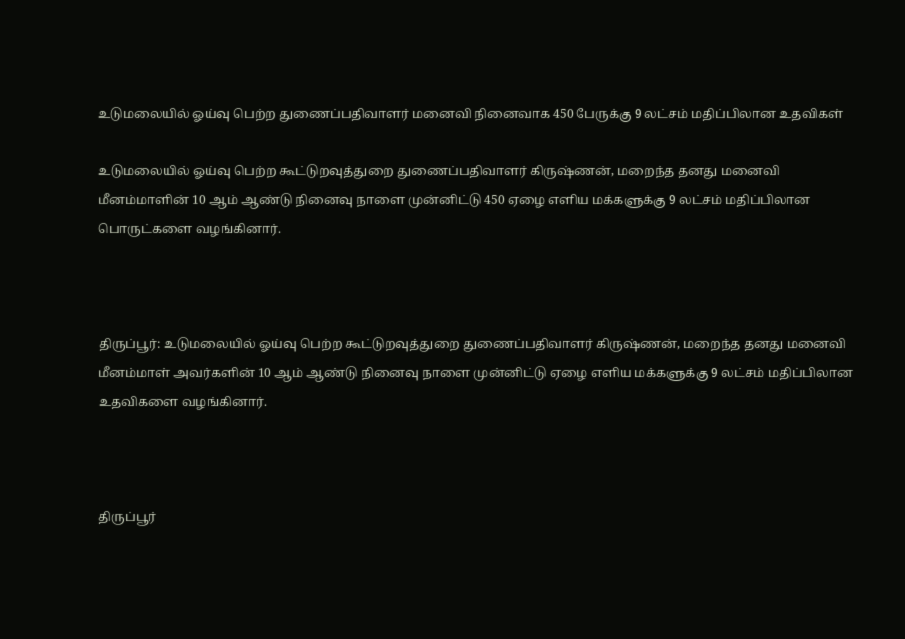உடுமலையில் ஓய்வு பெற்ற துணைப்பதிவாளர் மனைவி நினைவாக 450 பேருக்கு 9 லட்சம் மதிப்பிலான உதவிகள்

உடுமலையில் ஓய்வு பெற்ற கூட்டுறவுத்துறை துணைப்பதிவாளர் கிருஷ்ணன், மறைந்த தனது மனைவி மீனம்மாளின் 10 ஆம் ஆண்டு நினைவு நாளை முன்னிட்டு 450 ஏழை எளிய மக்களுக்கு 9 லட்சம் மதிப்பிலான பொருட்களை வழங்கினார்.



திருப்பூர்: உடுமலையில் ஓய்வு பெற்ற கூட்டுறவுத்துறை துணைப்பதிவாளர் கிருஷ்ணன், மறைந்த தனது மனைவி மீனம்மாள் அவர்களின் 10 ஆம் ஆண்டு நினைவு நாளை முன்னிட்டு ஏழை எளிய மக்களுக்கு 9 லட்சம் மதிப்பிலான உதவிகளை வழங்கினார்.



திருப்பூர்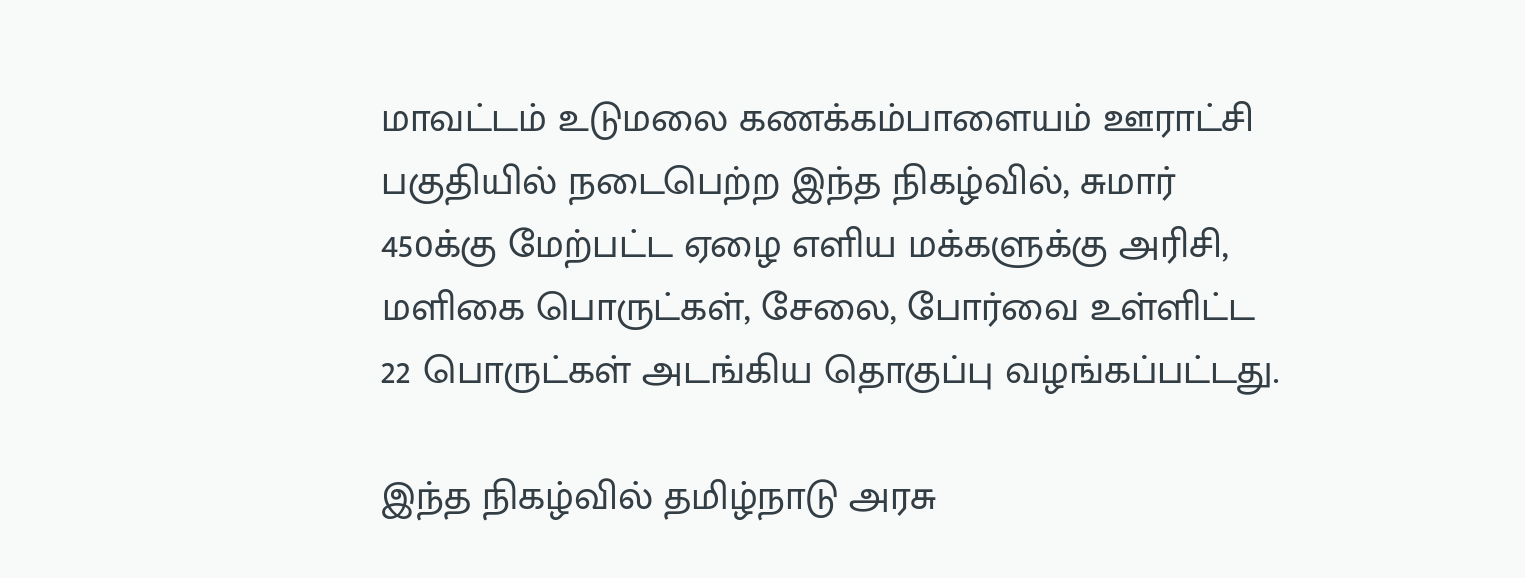மாவட்டம் உடுமலை கணக்கம்பாளையம் ஊராட்சி பகுதியில் நடைபெற்ற இந்த நிகழ்வில், சுமார் 450க்கு மேற்பட்ட ஏழை எளிய மக்களுக்கு அரிசி, மளிகை பொருட்கள், சேலை, போர்வை உள்ளிட்ட 22 பொருட்கள் அடங்கிய தொகுப்பு வழங்கப்பட்டது.

இந்த நிகழ்வில் தமிழ்நாடு அரசு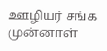ஊழியர் சங்க முன்னாள்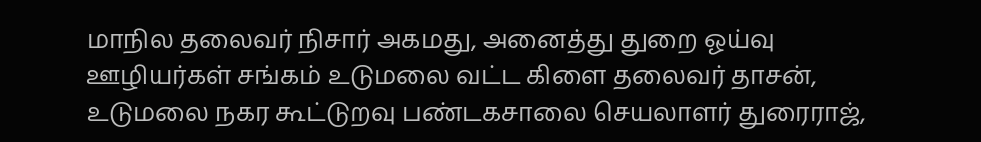மாநில தலைவர் நிசார் அகமது, அனைத்து துறை ஓய்வு ஊழியர்கள் சங்கம் உடுமலை வட்ட கிளை தலைவர் தாசன், உடுமலை நகர கூட்டுறவு பண்டகசாலை செயலாளர் துரைராஜ்,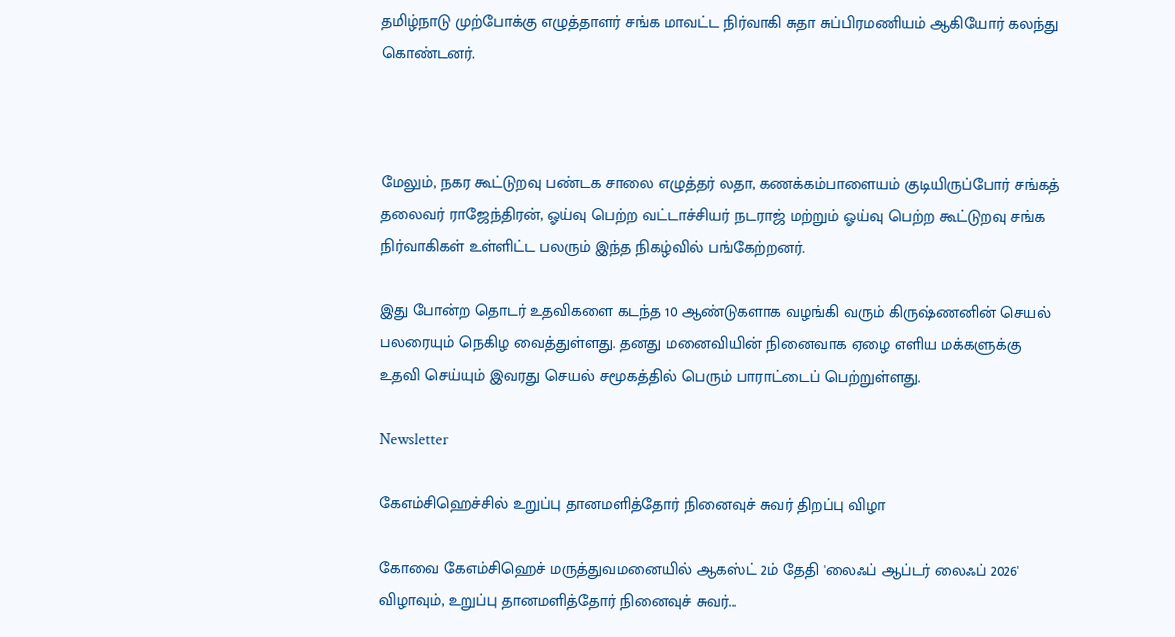தமிழ்நாடு முற்போக்கு எழுத்தாளர் சங்க மாவட்ட நிர்வாகி சுதா சுப்பிரமணியம் ஆகியோர் கலந்து கொண்டனர்.



மேலும், நகர கூட்டுறவு பண்டக சாலை எழுத்தர் லதா, கணக்கம்பாளையம் குடியிருப்போர் சங்கத் தலைவர் ராஜேந்திரன், ஓய்வு பெற்ற வட்டாச்சியர் நடராஜ் மற்றும் ஓய்வு பெற்ற கூட்டுறவு சங்க நிர்வாகிகள் உள்ளிட்ட பலரும் இந்த நிகழ்வில் பங்கேற்றனர்.

இது போன்ற தொடர் உதவிகளை கடந்த 10 ஆண்டுகளாக வழங்கி வரும் கிருஷ்ணனின் செயல் பலரையும் நெகிழ வைத்துள்ளது. தனது மனைவியின் நினைவாக ஏழை எளிய மக்களுக்கு உதவி செய்யும் இவரது செயல் சமூகத்தில் பெரும் பாராட்டைப் பெற்றுள்ளது.

Newsletter

கேஎம்சிஹெச்சில் உறுப்பு தானமளித்தோர் நினைவுச் சுவர் திறப்பு விழா

கோவை கேஎம்சிஹெச் மருத்துவமனையில் ஆகஸ்ட் 2ம் தேதி 'லைஃப் ஆப்டர் லைஃப் 2026' விழாவும், உறுப்பு தானமளித்தோர் நினைவுச் சுவர்...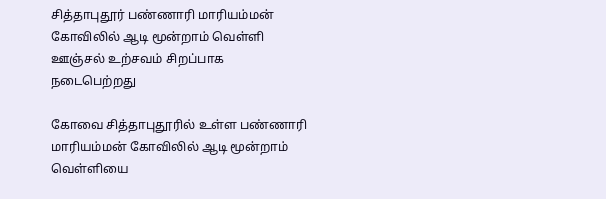சித்தாபுதூர் பண்ணாரி மாரியம்மன் கோவிலில் ஆடி மூன்றாம் வெள்ளி ஊஞ்சல் உற்சவம் சிறப்பாக நடைபெற்றது

கோவை சித்தாபுதூரில் உள்ள பண்ணாரி மாரியம்மன் கோவிலில் ஆடி மூன்றாம் வெள்ளியை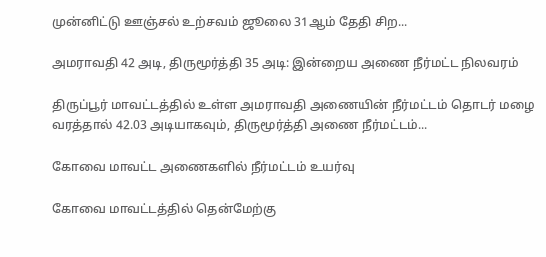முன்னிட்டு ஊஞ்சல் உற்சவம் ஜூலை 31ஆம் தேதி சிற...

அமராவதி 42 அடி, திருமூர்த்தி 35 அடி: இன்றைய அணை நீர்மட்ட நிலவரம்

திருப்பூர் மாவட்டத்தில் உள்ள அமராவதி அணையின் நீர்மட்டம் தொடர் மழை வரத்தால் 42.03 அடியாகவும், திருமூர்த்தி அணை நீர்மட்டம்...

கோவை மாவட்ட அணைகளில் நீர்மட்டம் உயர்வு

கோவை மாவட்டத்தில் தென்மேற்கு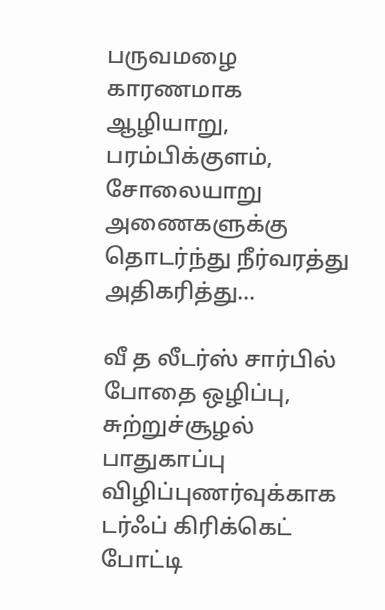பருவமழை காரணமாக ஆழியாறு, பரம்பிக்குளம், சோலையாறு அணைகளுக்கு தொடர்ந்து நீர்வரத்து அதிகரித்து...

வீ த லீடர்ஸ் சார்பில் போதை ஒழிப்பு, சுற்றுச்சூழல் பாதுகாப்பு விழிப்புணர்வுக்காக டர்ஃப் கிரிக்கெட் போட்டி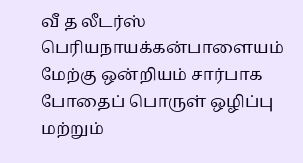வீ த லீடர்ஸ் பெரியநாயக்கன்பாளையம் மேற்கு ஒன்றியம் சார்பாக போதைப் பொருள் ஒழிப்பு மற்றும்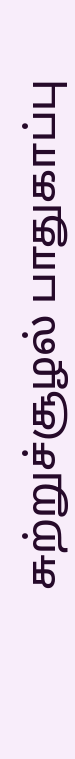சுற்றுச்சூழல் பாதுகாப்பு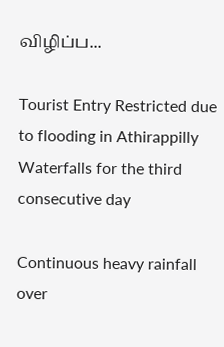விழிப்ப...

Tourist Entry Restricted due to flooding in Athirappilly Waterfalls for the third consecutive day

Continuous heavy rainfall over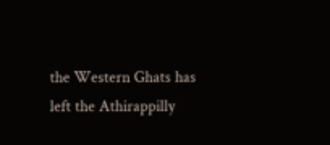the Western Ghats has left the Athirappilly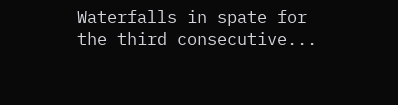Waterfalls in spate for the third consecutive...